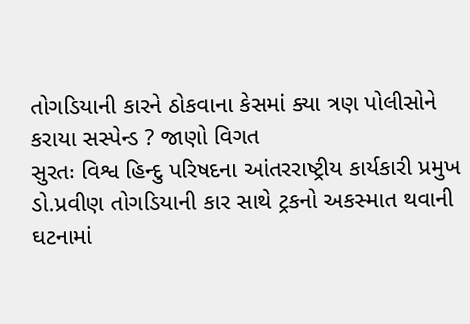તોગડિયાની કારને ઠોકવાના કેસમાં ક્યા ત્રણ પોલીસોને કરાયા સસ્પેન્ડ ? જાણો વિગત
સુરતઃ વિશ્વ હિન્દુ પરિષદના આંતરરાષ્ટ્રીય કાર્યકારી પ્રમુખ ડો.પ્રવીણ તોગડિયાની કાર સાથે ટ્રકનો અકસ્માત થવાની ઘટનામાં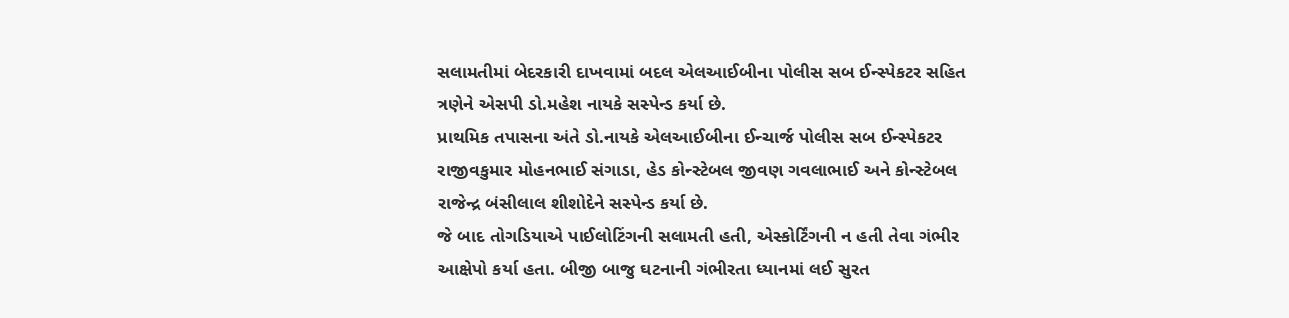સલામતીમાં બેદરકારી દાખવામાં બદલ એલઆઈબીના પોલીસ સબ ઈન્સ્પેકટર સહિત ત્રણેને એસપી ડો.મહેશ નાયકે સસ્પેન્ડ કર્યા છે.
પ્રાથમિક તપાસના અંતે ડો.નાયકે એલઆઈબીના ઈન્ચાર્જ પોલીસ સબ ઈન્સ્પેકટર રાજીવકુમાર મોહનભાઈ સંગાડા, હેડ કોન્સ્ટેબલ જીવણ ગવલાભાઈ અને કોન્સ્ટેબલ રાજેન્દ્ર બંસીલાલ શીશોદેને સસ્પેન્ડ કર્યા છે.
જે બાદ તોગડિયાએ પાઈલોટિંગની સલામતી હતી, એસ્કોર્ટિંગની ન હતી તેવા ગંભીર આક્ષેપો કર્યા હતા. બીજી બાજુ ઘટનાની ગંભીરતા ધ્યાનમાં લઈ સુરત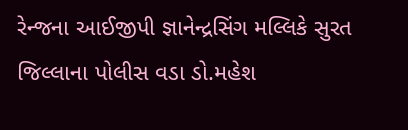રેન્જના આઈજીપી જ્ઞાનેન્દ્રસિંગ મલ્લિકે સુરત જિલ્લાના પોલીસ વડા ડો.મહેશ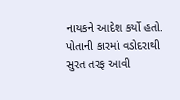નાયકને આદેશ કર્યો હતો.
પોતાની કારમાં વડોદરાથી સુરત તરફ આવી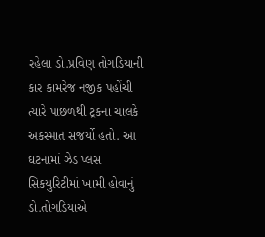રહેલા ડો.પ્રવિણ તોગડિયાની કાર કામરેજ નજીક પહોંચી ત્યારે પાછળથી ટ્રકના ચાલકે અકસ્માત સજર્યો હતો. આ ઘટનામાં ઝેડ પ્લસ સિકયુરિટીમાં ખામી હોવાનું ડો.તોગડિયાએ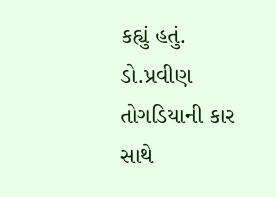કહ્યું હતું.
ડો.પ્રવીણ તોગડિયાની કાર સાથે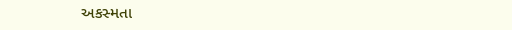અકસ્મતા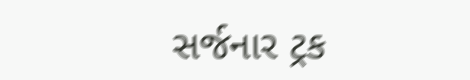સર્જનાર ટ્રક